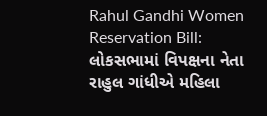Rahul Gandhi Women Reservation Bill: લોકસભામાં વિપક્ષના નેતા રાહુલ ગાંધીએ મહિલા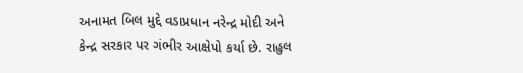અનામત બિલ મુદ્દે વડાપ્રધાન નરેન્દ્ર મોદી અને કેન્દ્ર સરકાર પર ગંભીર આક્ષેપો કર્યા છે. રાહુલ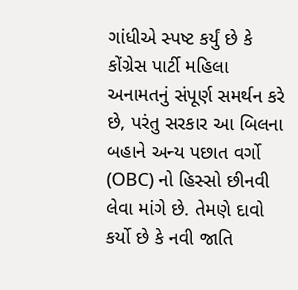ગાંધીએ સ્પષ્ટ કર્યું છે કે કોંગ્રેસ પાર્ટી મહિલા અનામતનું સંપૂર્ણ સમર્થન કરે છે, પરંતુ સરકાર આ બિલના બહાને અન્ય પછાત વર્ગો (OBC) નો હિસ્સો છીનવી લેવા માંગે છે. તેમણે દાવો કર્યો છે કે નવી જાતિ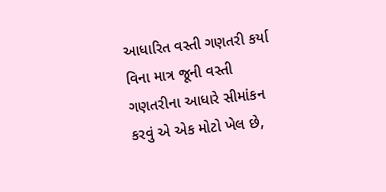આધારિત વસ્તી ગણતરી કર્યા વિના માત્ર જૂની વસ્તી ગણતરીના આધારે સીમાંકન કરવું એ એક મોટો ખેલ છે,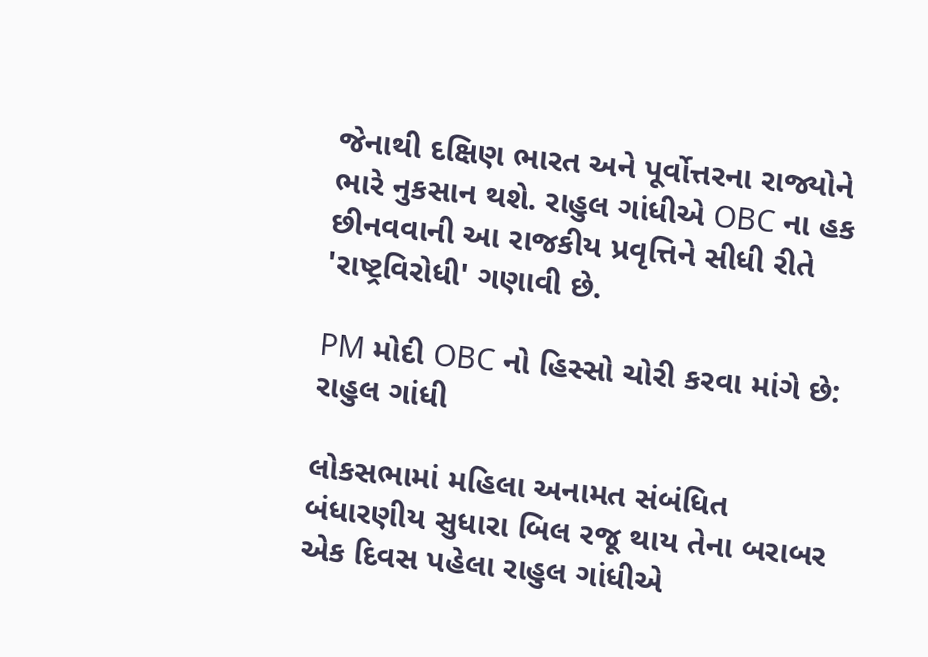જેનાથી દક્ષિણ ભારત અને પૂર્વોત્તરના રાજ્યોને ભારે નુકસાન થશે. રાહુલ ગાંધીએ OBC ના હક છીનવવાની આ રાજકીય પ્રવૃત્તિને સીધી રીતે 'રાષ્ટ્રવિરોધી' ગણાવી છે.

PM મોદી OBC નો હિસ્સો ચોરી કરવા માંગે છે: રાહુલ ગાંધી

લોકસભામાં મહિલા અનામત સંબંધિત બંધારણીય સુધારા બિલ રજૂ થાય તેના બરાબર એક દિવસ પહેલા રાહુલ ગાંધીએ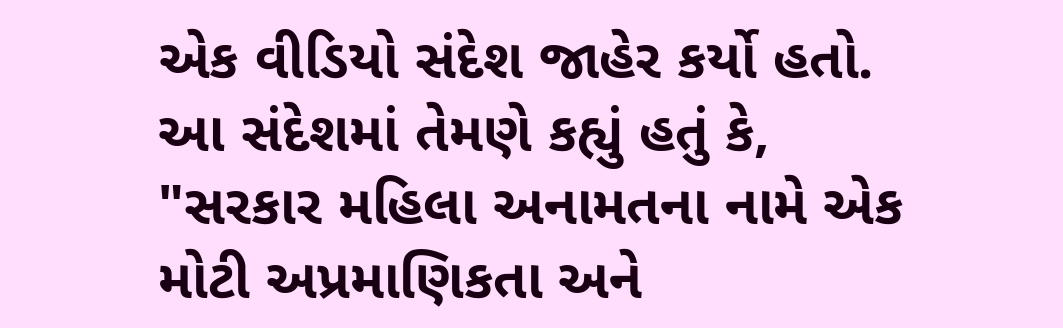એક વીડિયો સંદેશ જાહેર કર્યો હતો. આ સંદેશમાં તેમણે કહ્યું હતું કે, "સરકાર મહિલા અનામતના નામે એક મોટી અપ્રમાણિકતા અને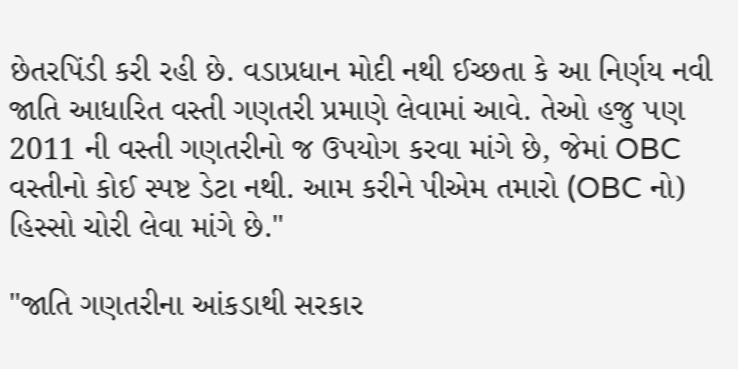છેતરપિંડી કરી રહી છે. વડાપ્રધાન મોદી નથી ઈચ્છતા કે આ નિર્ણય નવી જાતિ આધારિત વસ્તી ગણતરી પ્રમાણે લેવામાં આવે. તેઓ હજુ પણ 2011 ની વસ્તી ગણતરીનો જ ઉપયોગ કરવા માંગે છે, જેમાં OBC વસ્તીનો કોઈ સ્પષ્ટ ડેટા નથી. આમ કરીને પીએમ તમારો (OBC નો) હિસ્સો ચોરી લેવા માંગે છે."

"જાતિ ગણતરીના આંકડાથી સરકાર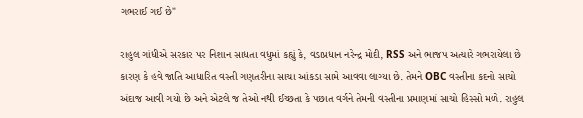ગભરાઈ ગઈ છે"

રાહુલ ગાંધીએ સરકાર પર નિશાન સાધતા વધુમાં કહ્યું કે, વડાપ્રધાન નરેન્દ્ર મોદી, RSS અને ભાજપ અત્યારે ગભરાયેલા છે કારણ કે હવે જાતિ આધારિત વસ્તી ગણતરીના સાચા આંકડા સામે આવવા લાગ્યા છે. તેમને OBC વસ્તીના કદનો સાચો અંદાજ આવી ગયો છે અને એટલે જ તેઓ નથી ઈચ્છતા કે પછાત વર્ગને તેમની વસ્તીના પ્રમાણમાં સાચો હિસ્સો મળે. રાહુલ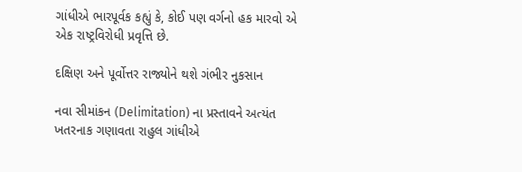ગાંધીએ ભારપૂર્વક કહ્યું કે, કોઈ પણ વર્ગનો હક મારવો એ એક રાષ્ટ્રવિરોધી પ્રવૃત્તિ છે.

દક્ષિણ અને પૂર્વોત્તર રાજ્યોને થશે ગંભીર નુકસાન

નવા સીમાંકન (Delimitation) ના પ્રસ્તાવને અત્યંત ખતરનાક ગણાવતા રાહુલ ગાંધીએ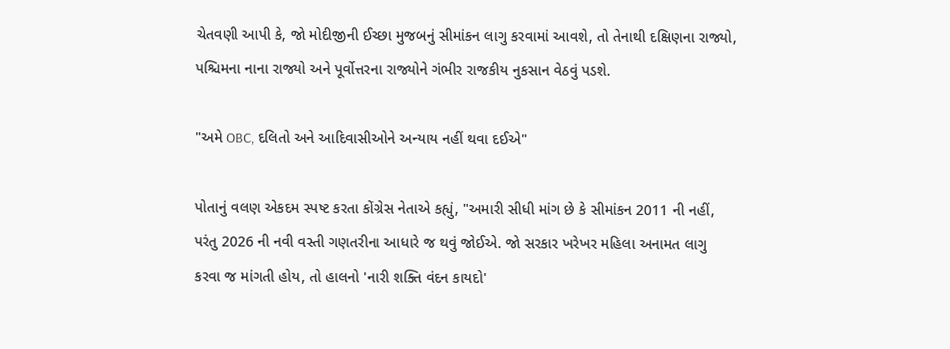ચેતવણી આપી કે, જો મોદીજીની ઈચ્છા મુજબનું સીમાંકન લાગુ કરવામાં આવશે, તો તેનાથી દક્ષિણના રાજ્યો, પશ્ચિમના નાના રાજ્યો અને પૂર્વોત્તરના રાજ્યોને ગંભીર રાજકીય નુકસાન વેઠવું પડશે.

"અમે OBC, દલિતો અને આદિવાસીઓને અન્યાય નહીં થવા દઈએ"

પોતાનું વલણ એકદમ સ્પષ્ટ કરતા કોંગ્રેસ નેતાએ કહ્યું, "અમારી સીધી માંગ છે કે સીમાંકન 2011 ની નહીં, પરંતુ 2026 ની નવી વસ્તી ગણતરીના આધારે જ થવું જોઈએ. જો સરકાર ખરેખર મહિલા અનામત લાગુ કરવા જ માંગતી હોય, તો હાલનો 'નારી શક્તિ વંદન કાયદો'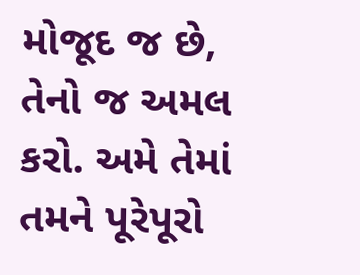મોજૂદ જ છે, તેનો જ અમલ કરો. અમે તેમાં તમને પૂરેપૂરો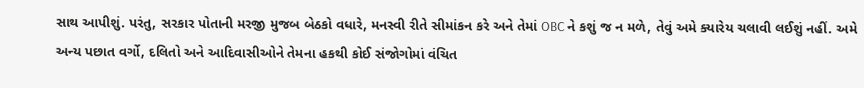સાથ આપીશું. પરંતુ, સરકાર પોતાની મરજી મુજબ બેઠકો વધારે, મનસ્વી રીતે સીમાંકન કરે અને તેમાં OBC ને કશું જ ન મળે, તેવું અમે ક્યારેય ચલાવી લઈશું નહીં. અમે અન્ય પછાત વર્ગો, દલિતો અને આદિવાસીઓને તેમના હકથી કોઈ સંજોગોમાં વંચિત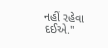નહીં રહેવા દઈએ."